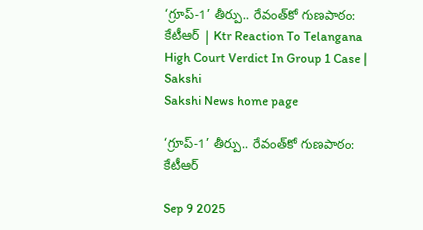‘గ్రూప్‌-1’ తీర్పు.. రేవంత్‌కో గుణపాఠం: కేటీఆర్‌ | Ktr Reaction To Telangana High Court Verdict In Group 1 Case | Sakshi
Sakshi News home page

‘గ్రూప్‌-1’ తీర్పు.. రేవంత్‌కో గుణపాఠం: కేటీఆర్‌

Sep 9 2025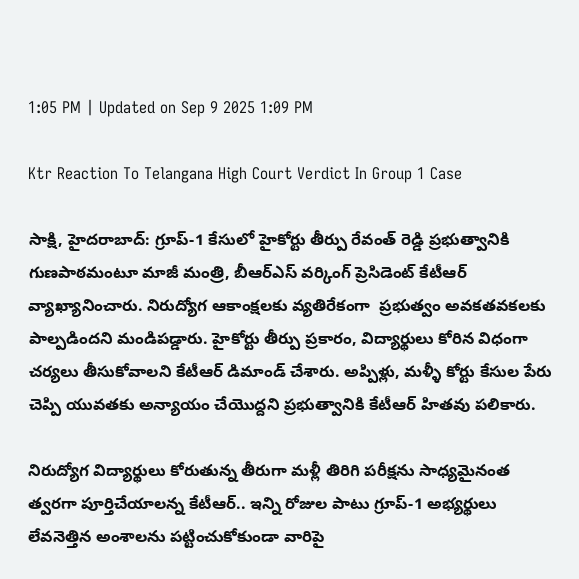1:05 PM | Updated on Sep 9 2025 1:09 PM

Ktr Reaction To Telangana High Court Verdict In Group 1 Case

సాక్షి, హైదరాబాద్‌: గ్రూప్-1 కేసులో హైకోర్టు తీర్పు రేవంత్ రెడ్డి ప్రభుత్వానికి గుణపాఠమంటూ మాజీ మంత్రి, బీఆర్‌ఎస్‌ వర్కింగ్‌ ప్రెసిడెంట్‌ కేటీఆర్ వ్యాఖ్యానించారు. నిరుద్యోగ ఆకాంక్షలకు వ్యతిరేకంగా  ప్రభుత్వం అవకతవకలకు పాల్పడిందని మండిపడ్డారు. హైకోర్టు తీర్పు ప్రకారం, విద్యార్థులు కోరిన విధంగా చర్యలు తీసుకోవాలని కేటీఆర్‌ డిమాండ్‌ చేశారు. అప్పిళ్లు, మళ్ళీ కోర్టు కేసుల పేరు చెప్పి యువతకు అన్యాయం చేయొద్దని ప్రభుత్వానికి కేటీఆర్‌ హితవు పలికారు.

నిరుద్యోగ విద్యార్థులు కోరుతున్న తీరుగా మళ్లీ తిరిగి పరీక్షను సాధ్యమైనంత త్వరగా పూర్తిచేయాలన్న కేటీఆర్‌.. ఇన్ని రోజుల పాటు గ్రూప్‌-1 అభ్యర్థులు లేవనెత్తిన అంశాలను పట్టించుకోకుండా వారిపై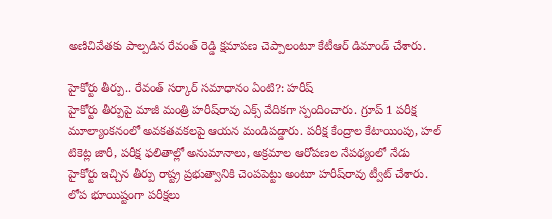అణిచివేతకు పాల్పడిన రేవంత్ రెడ్డి క్షమాపణ చెప్పాలంటూ కేటీఆర్‌ డిమాండ్‌ చేశారు.

హైకోర్టు తీర్పు.. రేవంత్‌ సర్కార్‌ సమాధానం ఏంటి?: హరీష్‌
హైకోర్టు తీర్పుపై మాజీ మంత్రి హరీష్‌రావు ఎక్స్‌ వేదికగా స్పందించారు. గ్రూప్ 1 పరీక్ష మూల్యాంకనంలో అవకతవకలపై ఆయన మండిపడ్డారు. పరీక్ష కేంద్రాల కేటాయింపు, హల్ టికెట్ల జారీ, పరీక్ష ఫలితాల్లో అనుమానాలు, అక్రమాల ఆరోపణల నేపథ్యంలో నేడు హైకోర్టు ఇచ్చిన తీర్పు రాష్ట్ర ప్రభుత్వానికి చెంపపెట్టు అంటూ హరీష్‌రావు ట్వీట్‌ చేశారు. లోప భూయిష్టంగా పరీక్షలు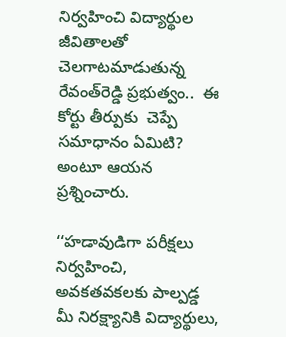నిర్వహించి విద్యార్థుల జీవితాలతో చెలగాటమాడుతున్న రేవంత్‌రెడ్డి ప్రభుత్వం..  ఈ కోర్టు తీర్పుకు  చెప్పే సమాధానం ఏమిటి? అంటూ ఆయన ప్రశ్నించారు.

‘‘హడావుడిగా పరీక్షలు నిర్వహించి, అవకతవకలకు పాల్పడ్డ మీ నిరక్ష్యానికి విద్యార్థులు,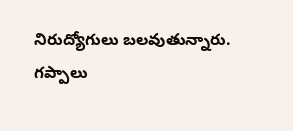నిరుద్యోగులు బలవుతున్నారు. గప్పాలు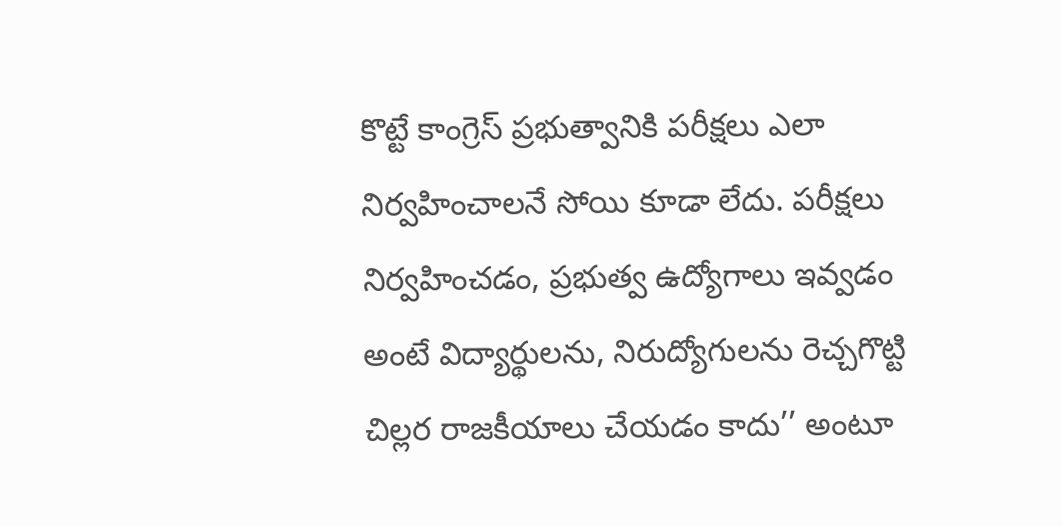కొట్టే కాంగ్రెస్ ప్రభుత్వానికి పరీక్షలు ఎలా నిర్వహించాలనే సోయి కూడా లేదు. పరీక్షలు నిర్వహించడం, ప్రభుత్వ ఉద్యోగాలు ఇవ్వడం అంటే విద్యార్థులను, నిరుద్యోగులను రెచ్చగొట్టి చిల్లర రాజకీయాలు చేయడం కాదు’’ అంటూ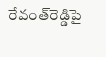రేవంత్‌రెడ్డిపై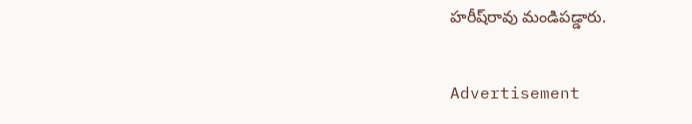హరీష్‌రావు మండిపడ్డారు.

Advertisement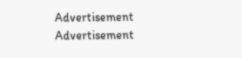Advertisement
Advertisement